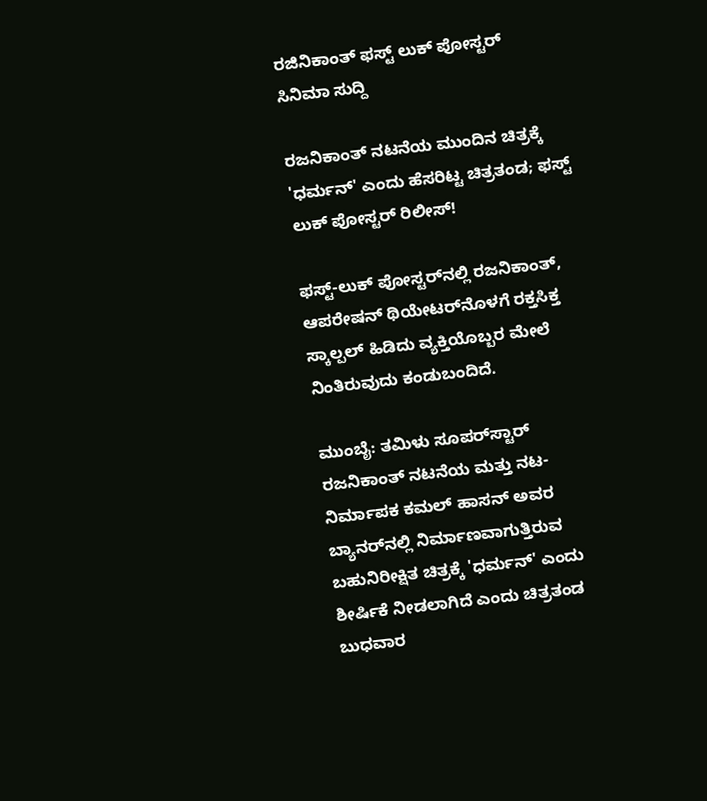ರಜಿನಿಕಾಂತ್ ಫಸ್ಟ್ ಲುಕ್ ಪೋಸ್ಟರ್
ಸಿನಿಮಾ ಸುದ್ದಿ

ರಜನಿಕಾಂತ್ ನಟನೆಯ ಮುಂದಿನ ಚಿತ್ರಕ್ಕೆ 'ಧರ್ಮನ್' ಎಂದು ಹೆಸರಿಟ್ಟ ಚಿತ್ರತಂಡ; ಫಸ್ಟ್ ಲುಕ್ ಪೋಸ್ಟರ್ ರಿಲೀಸ್!

ಫಸ್ಟ್-ಲುಕ್ ಪೋಸ್ಟರ್‌ನಲ್ಲಿ ರಜನಿಕಾಂತ್, ಆಪರೇಷನ್ ಥಿಯೇಟರ್‌ನೊಳಗೆ ರಕ್ತಸಿಕ್ತ ಸ್ಕಾಲ್ಪಲ್ ಹಿಡಿದು ವ್ಯಕ್ತಿಯೊಬ್ಬರ ಮೇಲೆ ನಿಂತಿರುವುದು ಕಂಡುಬಂದಿದೆ.

ಮುಂಬೈ: ತಮಿಳು ಸೂಪರ್‌ಸ್ಟಾರ್ ರಜನಿಕಾಂತ್ ನಟನೆಯ ಮತ್ತು ನಟ-ನಿರ್ಮಾಪಕ ಕಮಲ್ ಹಾಸನ್ ಅವರ ಬ್ಯಾನರ್‌ನಲ್ಲಿ ನಿರ್ಮಾಣವಾಗುತ್ತಿರುವ ಬಹುನಿರೀಕ್ಷಿತ ಚಿತ್ರಕ್ಕೆ 'ಧರ್ಮನ್' ಎಂದು ಶೀರ್ಷಿಕೆ ನೀಡಲಾಗಿದೆ ಎಂದು ಚಿತ್ರತಂಡ ಬುಧವಾರ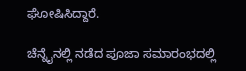ಘೋಷಿಸಿದ್ದಾರೆ.

ಚೆನ್ನೈನಲ್ಲಿ ನಡೆದ ಪೂಜಾ ಸಮಾರಂಭದಲ್ಲಿ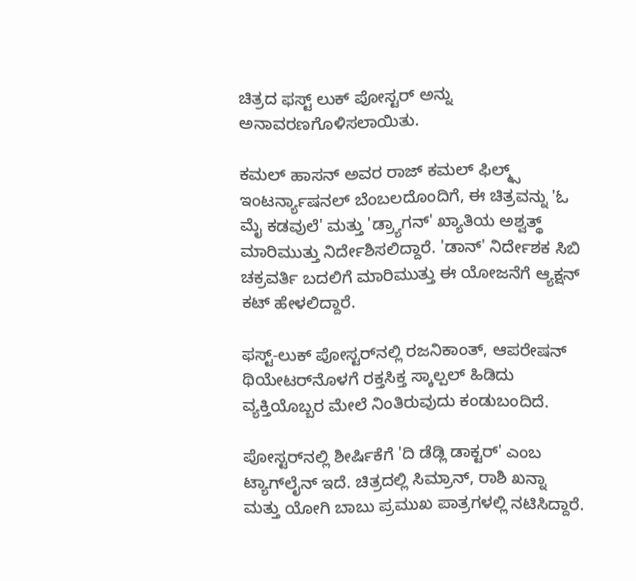ಚಿತ್ರದ ಫಸ್ಟ್ ಲುಕ್ ಪೋಸ್ಟರ್ ಅನ್ನು ಅನಾವರಣಗೊಳಿಸಲಾಯಿತು.

ಕಮಲ್ ಹಾಸನ್ ಅವರ ರಾಜ್ ಕಮಲ್ ಫಿಲ್ಮ್ಸ್ ಇಂಟರ್ನ್ಯಾಷನಲ್ ಬೆಂಬಲದೊಂದಿಗೆ, ಈ ಚಿತ್ರವನ್ನು 'ಓ ಮೈ ಕಡವುಲೆ' ಮತ್ತು 'ಡ್ರ್ಯಾಗನ್' ಖ್ಯಾತಿಯ ಅಶ್ವತ್ಥ್ ಮಾರಿಮುತ್ತು ನಿರ್ದೇಶಿಸಲಿದ್ದಾರೆ. 'ಡಾನ್' ನಿರ್ದೇಶಕ ಸಿಬಿ ಚಕ್ರವರ್ತಿ ಬದಲಿಗೆ ಮಾರಿಮುತ್ತು ಈ ಯೋಜನೆಗೆ ಆ್ಯಕ್ಷನ್ ಕಟ್ ಹೇಳಲಿದ್ದಾರೆ.

ಫಸ್ಟ್-ಲುಕ್ ಪೋಸ್ಟರ್‌ನಲ್ಲಿ ರಜನಿಕಾಂತ್, ಆಪರೇಷನ್ ಥಿಯೇಟರ್‌ನೊಳಗೆ ರಕ್ತಸಿಕ್ತ ಸ್ಕಾಲ್ಪಲ್ ಹಿಡಿದು ವ್ಯಕ್ತಿಯೊಬ್ಬರ ಮೇಲೆ ನಿಂತಿರುವುದು ಕಂಡುಬಂದಿದೆ.

ಪೋಸ್ಟರ್‌ನಲ್ಲಿ ಶೀರ್ಷಿಕೆಗೆ 'ದಿ ಡೆಡ್ಲಿ ಡಾಕ್ಟರ್' ಎಂಬ ಟ್ಯಾಗ್‌ಲೈನ್ ಇದೆ. ಚಿತ್ರದಲ್ಲಿ ಸಿಮ್ರಾನ್, ರಾಶಿ ಖನ್ನಾ ಮತ್ತು ಯೋಗಿ ಬಾಬು ಪ್ರಮುಖ ಪಾತ್ರಗಳಲ್ಲಿ ನಟಿಸಿದ್ದಾರೆ.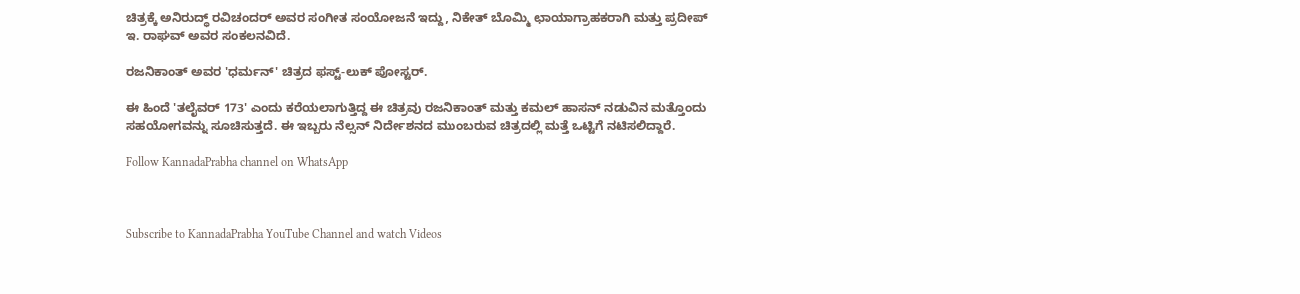ಚಿತ್ರಕ್ಕೆ ಅನಿರುದ್ಧ್ ರವಿಚಂದರ್ ಅವರ ಸಂಗೀತ ಸಂಯೋಜನೆ ಇದ್ದು, ನಿಕೇತ್ ಬೊಮ್ಮಿ ಛಾಯಾಗ್ರಾಹಕರಾಗಿ ಮತ್ತು ಪ್ರದೀಪ್ ಇ. ರಾಘವ್ ಅವರ ಸಂಕಲನವಿದೆ.

ರಜನಿಕಾಂತ್ ಅವರ 'ಧರ್ಮನ್' ಚಿತ್ರದ ಫಸ್ಟ್-ಲುಕ್ ಪೋಸ್ಟರ್.

ಈ ಹಿಂದೆ 'ತಲೈವರ್ 173' ಎಂದು ಕರೆಯಲಾಗುತ್ತಿದ್ದ ಈ ಚಿತ್ರವು ರಜನಿಕಾಂತ್ ಮತ್ತು ಕಮಲ್ ಹಾಸನ್ ನಡುವಿನ ಮತ್ತೊಂದು ಸಹಯೋಗವನ್ನು ಸೂಚಿಸುತ್ತದೆ. ಈ ಇಬ್ಬರು ನೆಲ್ಸನ್ ನಿರ್ದೇಶನದ ಮುಂಬರುವ ಚಿತ್ರದಲ್ಲಿ ಮತ್ತೆ ಒಟ್ಟಿಗೆ ನಟಿಸಲಿದ್ದಾರೆ.

Follow KannadaPrabha channel on WhatsApp



Subscribe to KannadaPrabha YouTube Channel and watch Videos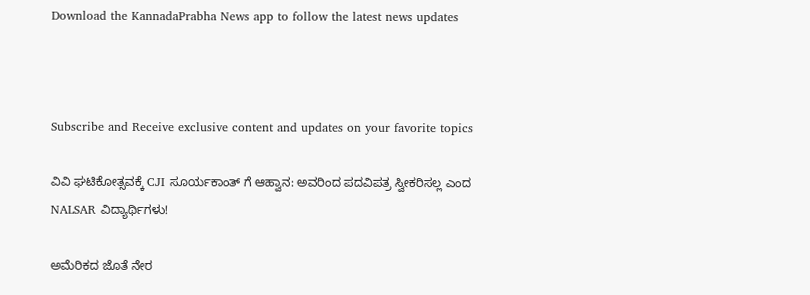Download the KannadaPrabha News app to follow the latest news updates



Subscribe and Receive exclusive content and updates on your favorite topics

ವಿವಿ ಘಟಿಕೋತ್ಸವಕ್ಕೆ CJI ಸೂರ್ಯಕಾಂತ್ ಗೆ ಆಹ್ವಾನ: ಅವರಿಂದ ಪದವಿಪತ್ರ ಸ್ವೀಕರಿಸಲ್ಲ ಎಂದ NALSAR ವಿದ್ಯಾರ್ಥಿಗಳು!

ಅಮೆರಿಕದ ಜೊತೆ ನೇರ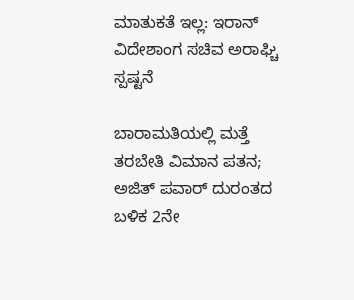ಮಾತುಕತೆ ಇಲ್ಲ: ಇರಾನ್ ವಿದೇಶಾಂಗ ಸಚಿವ ಅರಾಘ್ಚಿ ಸ್ಪಷ್ಟನೆ

ಬಾರಾಮತಿಯಲ್ಲಿ ಮತ್ತೆ ತರಬೇತಿ ವಿಮಾನ ಪತನ; ಅಜಿತ್ ಪವಾರ್ ದುರಂತದ ಬಳಿಕ 2ನೇ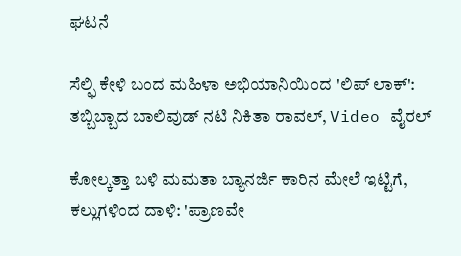ಘಟನೆ

ಸೆಲ್ಫಿ ಕೇಳಿ ಬಂದ ಮಹಿಳಾ ಅಭಿಯಾನಿಯಿಂದ 'ಲಿಪ್ ಲಾಕ್': ತಬ್ಬಿಬ್ಬಾದ ಬಾಲಿವುಡ್ ನಟಿ ನಿಕಿತಾ ರಾವಲ್, Video ವೈರಲ್

ಕೋಲ್ಕತ್ತಾ ಬಳಿ ಮಮತಾ ಬ್ಯಾನರ್ಜಿ ಕಾರಿನ ಮೇಲೆ ಇಟ್ಟಿಗೆ, ಕಲ್ಲುಗಳಿಂದ ದಾಳಿ: 'ಪ್ರಾಣವೇ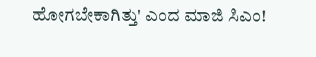ಹೋಗಬೇಕಾಗಿತ್ತು' ಎಂದ ಮಾಜಿ ಸಿಎಂ!